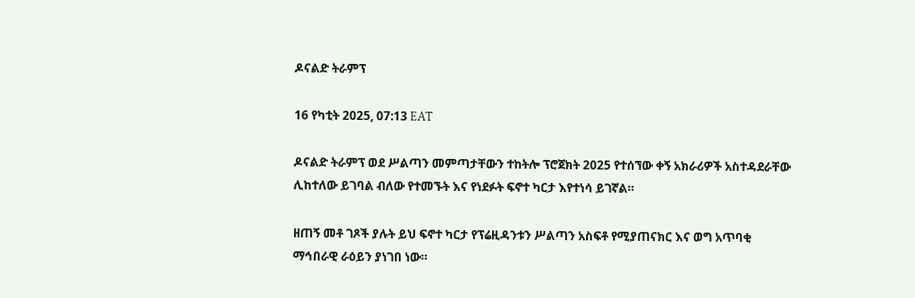ዶናልድ ትራምፕ

16 የካቲት 2025, 07:13 EAT

ዶናልድ ትራምፕ ወደ ሥልጣን መምጣታቸውን ተከትሎ ፕሮጀክት 2025 የተሰኘው ቀኝ አክራሪዎች አስተዳደራቸው ሊከተለው ይገባል ብለው የተመኙት እና የነደፉት ፍኖተ ካርታ እየተነሳ ይገኛል።

ዘጠኝ መቶ ገጾች ያሉት ይህ ፍኖተ ካርታ የፕሬዚዳንቱን ሥልጣን አስፍቶ የሚያጠናክር እና ወግ አጥባቂ ማኅበራዊ ራዕይን ያነገበ ነው።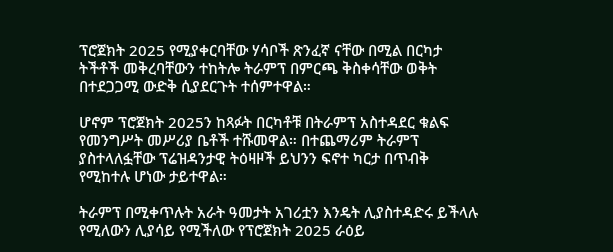ፕሮጀክት 2025 የሚያቀርባቸው ሃሳቦች ጽንፈኛ ናቸው በሚል በርካታ ትችቶች መቅረባቸውን ተከትሎ ትራምፕ በምርጫ ቅስቀሳቸው ወቅት በተደጋጋሚ ውድቅ ሲያደርጉት ተሰምተዋል።

ሆኖም ፕሮጀክት 2025ን ከጻፉት በርካቶቹ በትራምፕ አስተዳደር ቁልፍ የመንግሥት መሥሪያ ቤቶች ተሹመዋል። በተጨማሪም ትራምፕ ያስተላለፏቸው ፕሬዝዳንታዊ ትዕዛዞች ይህንን ፍኖተ ካርታ በጥብቅ የሚከተሉ ሆነው ታይተዋል።

ትራምፕ በሚቀጥሉት አራት ዓመታት አገሪቷን እንዴት ሊያስተዳድሩ ይችላሉ የሚለውን ሊያሳይ የሚችለው የፕሮጀክት 2025 ራዕይ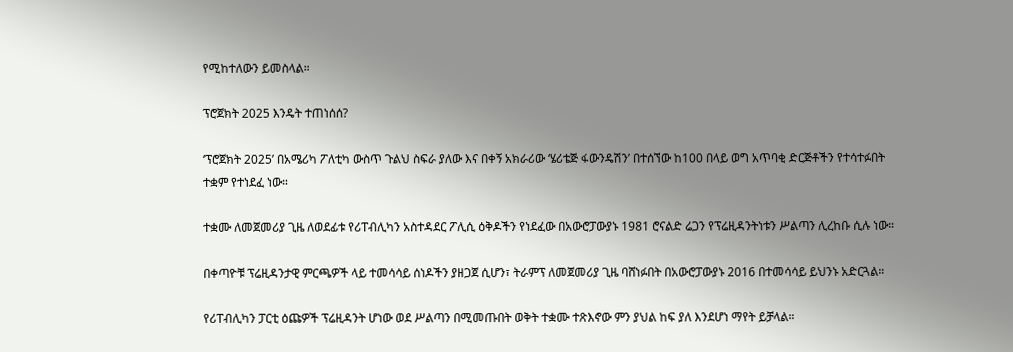የሚከተለውን ይመስላል።

ፕሮጀክት 2025 እንዴት ተጠነሰሰ?

‘ፕሮጀክት 2025’ በአሜሪካ ፖለቲካ ውስጥ ጉልህ ስፍራ ያለው እና በቀኝ አክራሪው ‘ሄሪቴጅ ፋውንዴሽን’ በተሰኘው ከ100 በላይ ወግ አጥባቂ ድርጅቶችን የተሳተፉበት ተቋም የተነደፈ ነው።

ተቋሙ ለመጀመሪያ ጊዜ ለወደፊቱ የሪፐብሊካን አስተዳደር ፖሊሲ ዕቅዶችን የነደፈው በአውሮፓውያኑ 1981 ሮናልድ ሬጋን የፕሬዚዳንትነቱን ሥልጣን ሊረከቡ ሲሉ ነው።

በቀጣዮቹ ፕሬዚዳንታዊ ምርጫዎች ላይ ተመሳሳይ ሰነዶችን ያዘጋጀ ሲሆን፣ ትራምፕ ለመጀመሪያ ጊዜ ባሸነፉበት በአውሮፓውያኑ 2016 በተመሳሳይ ይህንኑ አድርጓል።

የሪፐብሊካን ፓርቲ ዕጩዎች ፕሬዚዳንት ሆነው ወደ ሥልጣን በሚመጡበት ወቅት ተቋሙ ተጽእኖው ምን ያህል ከፍ ያለ እንደሆነ ማየት ይቻላል።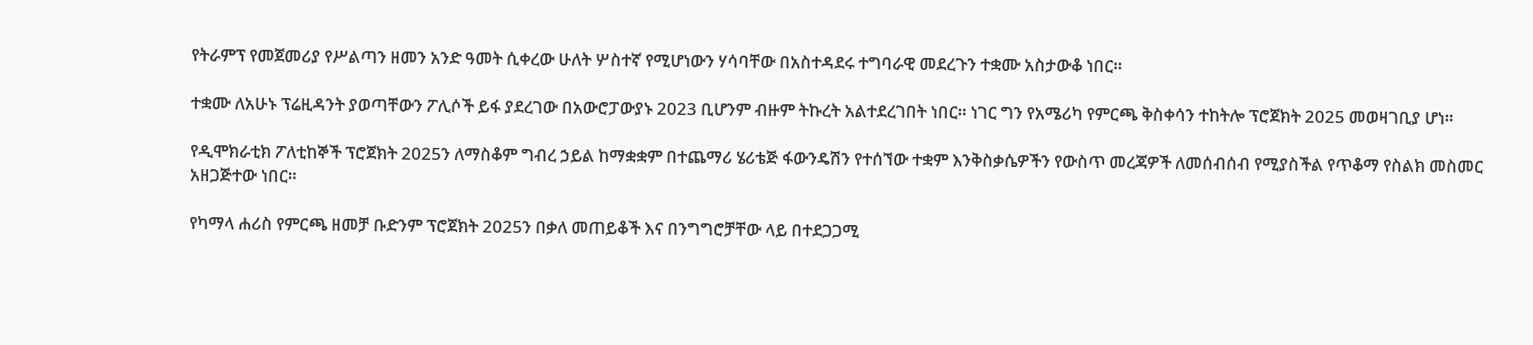የትራምፕ የመጀመሪያ የሥልጣን ዘመን አንድ ዓመት ሲቀረው ሁለት ሦስተኛ የሚሆነውን ሃሳባቸው በአስተዳደሩ ተግባራዊ መደረጉን ተቋሙ አስታውቆ ነበር።

ተቋሙ ለአሁኑ ፕሬዚዳንት ያወጣቸውን ፖሊሶች ይፋ ያደረገው በአውሮፓውያኑ 2023 ቢሆንም ብዙም ትኩረት አልተደረገበት ነበር። ነገር ግን የአሜሪካ የምርጫ ቅስቀሳን ተከትሎ ፕሮጀክት 2025 መወዛገቢያ ሆነ።

የዲሞክራቲክ ፖለቲከኞች ፕሮጀክት 2025ን ለማስቆም ግብረ ኃይል ከማቋቋም በተጨማሪ ሄሪቴጅ ፋውንዴሽን የተሰኘው ተቋም እንቅስቃሴዎችን የውስጥ መረጃዎች ለመሰብሰብ የሚያስችል የጥቆማ የስልክ መስመር አዘጋጅተው ነበር።

የካማላ ሐሪስ የምርጫ ዘመቻ ቡድንም ፕሮጀክት 2025ን በቃለ መጠይቆች እና በንግግሮቻቸው ላይ በተደጋጋሚ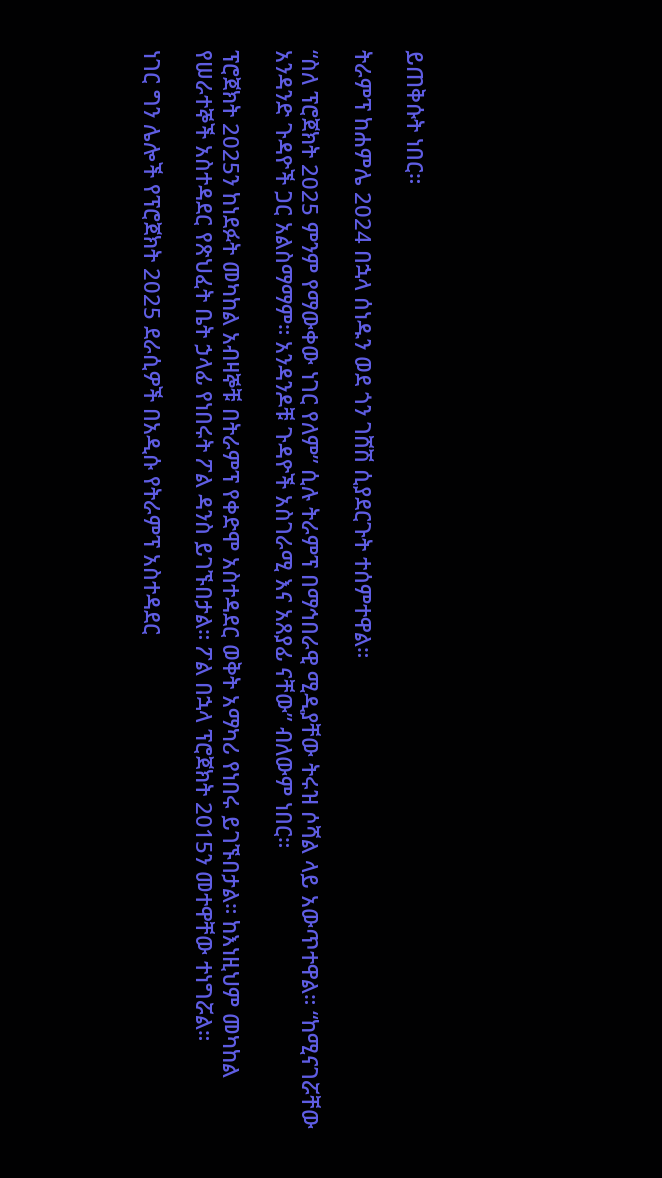ይጠቅሱት ነበር።

ትራምፕ ከሐምሌ 2024 በኋላ ሰነዱን ወደ ጎን ገሸሽ ሲያደርጉት ተሰምተዋል።

“ስለ ፕሮጀክት 2025 ምንም የማውቀው ነገር የለም” ሲሉ ትራምፕ በማኅበራዊ ሚዲያቸው ትሩዝ ሶሻል ላይ አውጥተዋል። “ከሚናገሯቸው አንዳንድ ጉዳዮች ጋር አልስማማም። አንዳንዶቹ ጉዳዮች አስገራሚ እና አጸያፊ ናቸው” ብለውም ነበር።

ፕሮጀክት 2025ን ከነደፉት መካከል አብዛኞቹ በትራምፕ የቀድሞ አስተዳደር ወቅት አማካሪ የነበሩ ይገኙበታል። ከእነዚህም መካከል የሠራተኞች አስተዳደር የጽህፈት ቤት ኃላፊ የነበሩት ፖል ዳንስ ይገኙበታል። ፖል በኋላ ፕሮጀክት 2015ን መተዋቸው ተነግሯል።

ነገር ግን ሌሎች የፕሮጀክት 2025 ደራሲዎች በአዲሱ የትራምፕ አስተዳደር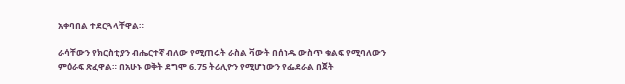አቀባበል ተደርጓላቸዋል።

ራሳቸውን የክርስቲያን ብሔርተኛ ብለው የሚጠሩት ራስል ቫውት በሰነዱ ውስጥ ቁልፍ የሚባለውን ምዕራፍ ጽፈዋል። በአሁኑ ወቅት ደግሞ 6.75 ትሪሊዮን የሚሆነውን የፌደራል በጀት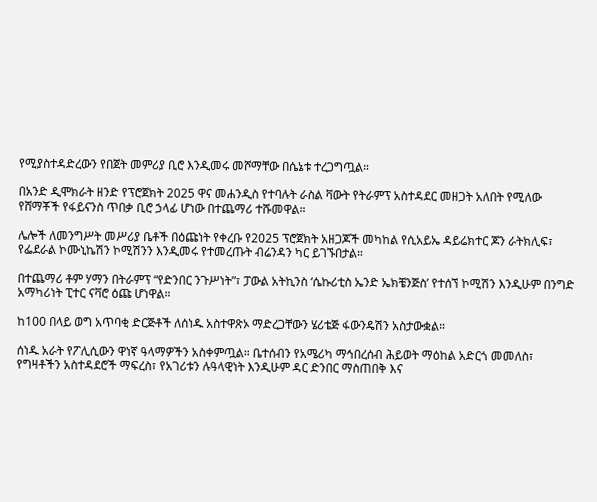የሚያስተዳድረውን የበጀት መምሪያ ቢሮ እንዲመሩ መሾማቸው በሴኔቱ ተረጋግጧል።

በአንድ ዲሞክራት ዘንድ የፕሮጀክት 2025 ዋና መሐንዲስ የተባሉት ራስል ቫውት የትራምፕ አስተዳደር መዘጋት አለበት የሚለው የሸማቾች የፋይናንስ ጥበቃ ቢሮ ኃላፊ ሆነው በተጨማሪ ተሹመዋል።

ሌሎች ለመንግሥት መሥሪያ ቤቶች በዕጩነት የቀረቡ የ2025 ፕሮጀክት አዘጋጆች መካከል የሲአይኤ ዳይሬክተር ጆን ራትክሊፍ፣ የፌደራል ኮሙኒኬሽን ኮሚሽንን እንዲመሩ የተመረጡት ብሬንዳን ካር ይገኙበታል።

በተጨማሪ ቶም ሃማን በትራምፕ “የድንበር ንጉሥነት”፣ ፓውል አትኪንስ ‘ሴኩሪቲስ ኤንድ ኤክቼንጅስ’ የተሰኘ ኮሚሽን እንዲሁም በንግድ አማካሪነት ፒተር ናቫሮ ዕጩ ሆነዋል።

ከ100 በላይ ወግ አጥባቂ ድርጅቶች ለሰነዱ አስተዋጽኦ ማድረጋቸውን ሄሪቴጅ ፋውንዴሽን አስታውቋል።

ሰነዱ አራት የፖሊሲውን ዋነኛ ዓላማዎችን አስቀምጧል። ቤተሰብን የአሜሪካ ማኅበረሰብ ሕይወት ማዕከል አድርጎ መመለስ፣ የግዛቶችን አስተዳደሮች ማፍረስ፣ የአገሪቱን ሉዓላዊነት እንዲሁም ዳር ድንበር ማስጠበቅ እና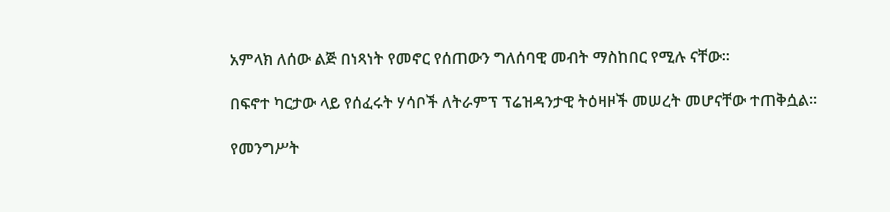አምላክ ለሰው ልጅ በነጻነት የመኖር የሰጠውን ግለሰባዊ መብት ማስከበር የሚሉ ናቸው።

በፍኖተ ካርታው ላይ የሰፈሩት ሃሳቦች ለትራምፕ ፕሬዝዳንታዊ ትዕዛዞች መሠረት መሆናቸው ተጠቅሷል።

የመንግሥት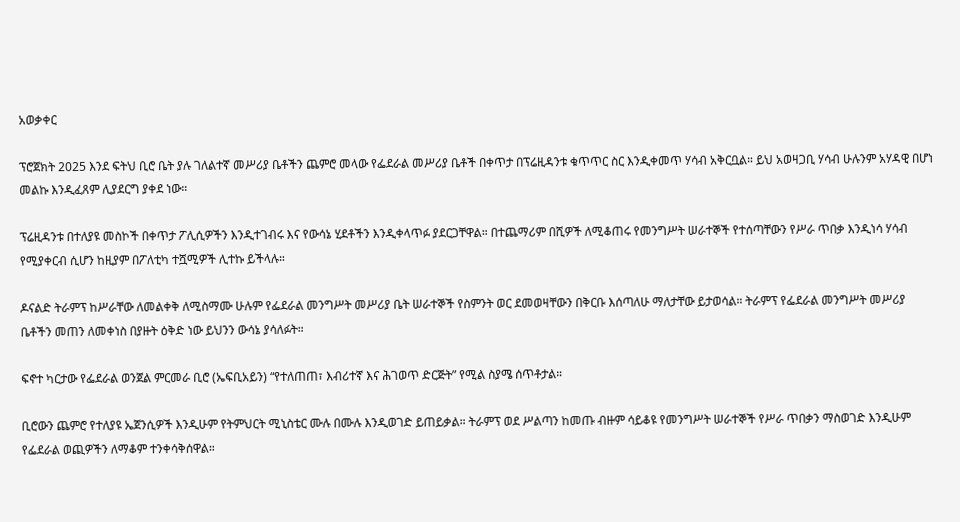አወቃቀር

ፕሮጀክት 2025 እንደ ፍትህ ቢሮ ቤት ያሉ ገለልተኛ መሥሪያ ቤቶችን ጨምሮ መላው የፌደራል መሥሪያ ቤቶች በቀጥታ በፕሬዚዳንቱ ቁጥጥር ስር እንዲቀመጥ ሃሳብ አቅርቧል። ይህ አወዛጋቢ ሃሳብ ሁሉንም አሃዳዊ በሆነ መልኩ እንዲፈጸም ሊያደርግ ያቀደ ነው።

ፕሬዚዳንቱ በተለያዩ መስኮች በቀጥታ ፖሊሲዎችን እንዲተገብሩ እና የውሳኔ ሂደቶችን እንዲቀላጥፉ ያደርጋቸዋል። በተጨማሪም በሺዎች ለሚቆጠሩ የመንግሥት ሠራተኞች የተሰጣቸውን የሥራ ጥበቃ እንዲነሳ ሃሳብ የሚያቀርብ ሲሆን ከዚያም በፖለቲካ ተሿሚዎች ሊተኩ ይችላሉ።

ዶናልድ ትራምፕ ከሥራቸው ለመልቀቅ ለሚስማሙ ሁሉም የፌደራል መንግሥት መሥሪያ ቤት ሠራተኞች የስምንት ወር ደመወዛቸውን በቅርቡ እሰጣለሁ ማለታቸው ይታወሳል። ትራምፕ የፌደራል መንግሥት መሥሪያ ቤቶችን መጠን ለመቀነስ በያዙት ዕቅድ ነው ይህንን ውሳኔ ያሳለፉት።

ፍኖተ ካርታው የፌደራል ወንጀል ምርመራ ቢሮ (ኤፍቢአይን) “የተለጠጠ፣ እብሪተኛ እና ሕገወጥ ድርጅት” የሚል ስያሜ ሰጥቶታል።

ቢሮውን ጨምሮ የተለያዩ ኤጀንሲዎች እንዲሁም የትምህርት ሚኒስቴር ሙሉ በሙሉ እንዲወገድ ይጠይቃል። ትራምፕ ወደ ሥልጣን ከመጡ ብዙም ሳይቆዩ የመንግሥት ሠራተኞች የሥራ ጥበቃን ማስወገድ እንዲሁም የፌደራል ወጪዎችን ለማቆም ተንቀሳቅሰዋል።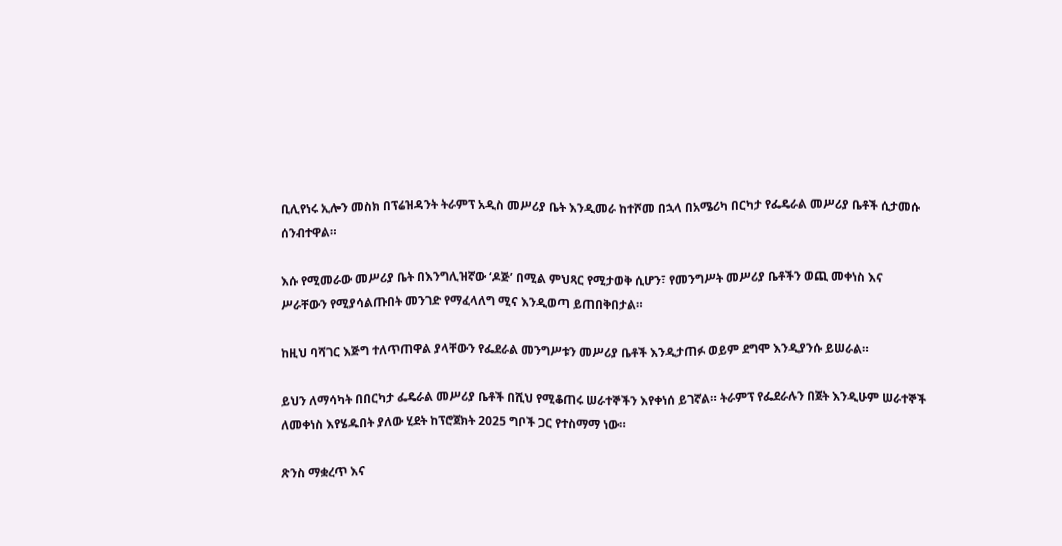ቢሊየነሩ ኢሎን መስክ በፕሬዝዳንት ትራምፕ አዲስ መሥሪያ ቤት እንዲመራ ከተሾመ በኋላ በአሜሪካ በርካታ የፌዴራል መሥሪያ ቤቶች ሲታመሱ ሰንብተዋል።

እሱ የሚመራው መሥሪያ ቤት በእንግሊዝኛው ‘ዶጅ’ በሚል ምህጻር የሚታወቅ ሲሆን፣ የመንግሥት መሥሪያ ቤቶችን ወጪ መቀነስ እና ሥራቸውን የሚያሳልጡበት መንገድ የማፈላለግ ሚና እንዲወጣ ይጠበቅበታል።

ከዚህ ባሻገር እጅግ ተለጥጠዋል ያላቸውን የፌደራል መንግሥቱን መሥሪያ ቤቶች እንዲታጠፉ ወይም ደግሞ እንዲያንሱ ይሠራል።

ይህን ለማሳካት በበርካታ ፌዴራል መሥሪያ ቤቶች በሺህ የሚቆጠሩ ሠራተኞችን እየቀነሰ ይገኛል። ትራምፕ የፌደራሉን በጀት እንዲሁም ሠራተኞች ለመቀነስ እየሄዱበት ያለው ሂደት ከፕሮጀክት 2025 ግቦች ጋር የተስማማ ነው።

ጽንስ ማቋረጥ እና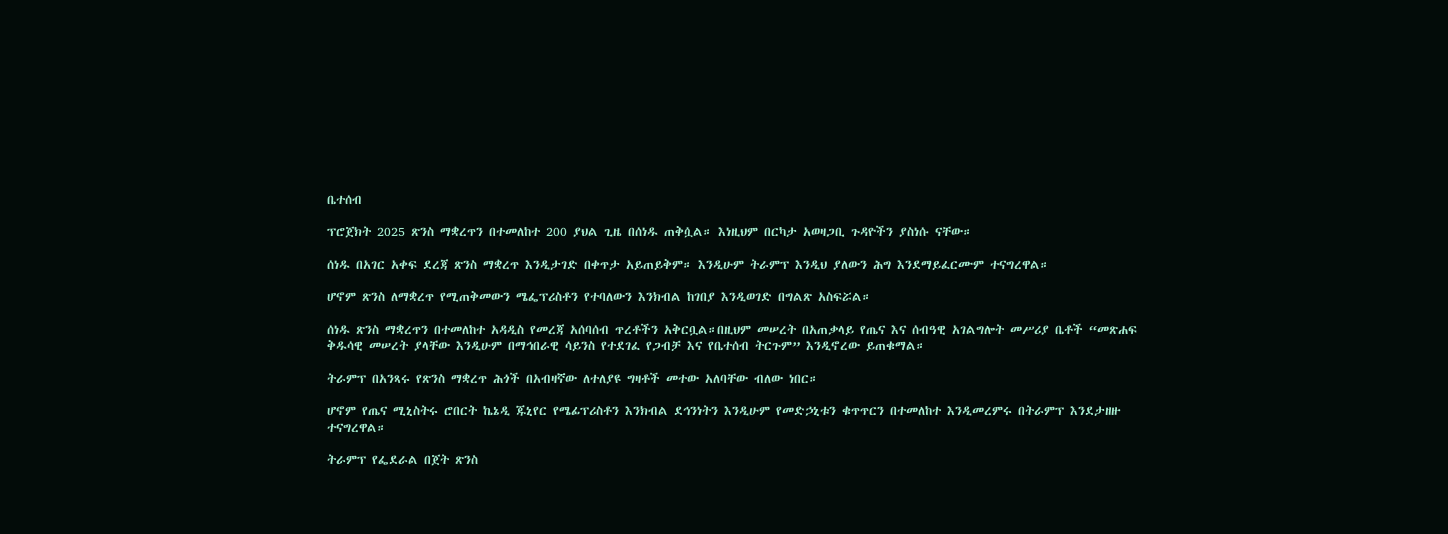ቤተሰብ

ፕሮጀክት 2025 ጽንስ ማቋረጥን በተመለከተ 200 ያህል ጊዜ በሰነዱ ጠቅሷል። እነዚህም በርካታ አወዛጋቢ ጉዳዮችን ያስነሱ ናቸው።

ሰነዱ በአገር አቀፍ ደረጃ ጽንስ ማቋረጥ እንዲታገድ በቀጥታ አይጠይቅም። እንዲሁም ትራምፕ እንዲህ ያለውን ሕግ እንደማይፈርሙም ተናግረዋል።

ሆኖም ጽንስ ለማቋረጥ የሚጠቅመውን ሜፌፕሪስቶን የተባለውን እንክብል ከገበያ እንዲወገድ በግልጽ አስፍሯል።

ሰነዱ ጽንስ ማቋረጥን በተመለከተ አዳዲስ የመረጃ አሰባሰብ ጥረቶችን አቅርቧል።በዚህም መሠረት በአጠቃላይ የጤና እና ሰብዓዊ አገልግሎት መሥሪያ ቤቶች “መጽሐፍ ቅዱሳዊ መሠረት ያላቸው እንዲሁም በማኅበራዊ ሳይንስ የተደገፈ የጋብቻ እና የቤተሰብ ትርጉም” እንዲኖረው ይጠቁማል።

ትራምፕ በአንጻሩ የጽንስ ማቋረጥ ሕጎች በአብዛኛው ለተለያዩ ግዛቶች መተው አለባቸው ብለው ነበር።

ሆኖም የጤና ሚኒስትሩ ሮበርት ኬኔዲ ጁኒየር የሜፊፕሪስቶን እንክብል ደኅንነትን እንዲሁም የመድኃኒቱን ቁጥጥርን በተመለከተ እንዲመረምሩ በትራምፕ እንደታዘዙ ተናግረዋል።

ትራምፕ የፌደራል በጀት ጽንስ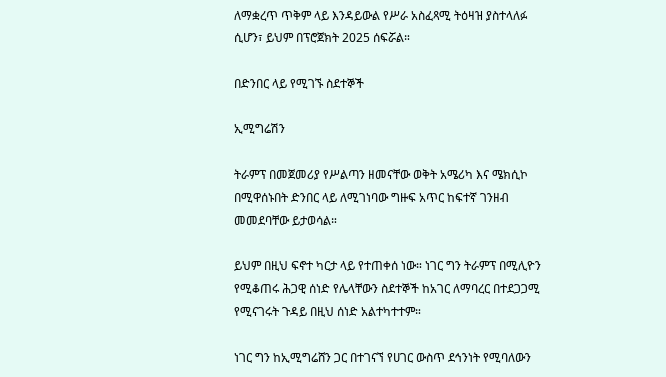ለማቋረጥ ጥቅም ላይ እንዳይውል የሥራ አስፈጻሚ ትዕዛዝ ያስተላለፉ ሲሆን፣ ይህም በፕሮጀክት 2025 ሰፍሯል።

በድንበር ላይ የሚገኙ ስደተኞች

ኢሚግሬሽን

ትራምፕ በመጀመሪያ የሥልጣን ዘመናቸው ወቅት አሜሪካ እና ሜክሲኮ በሚዋሰኑበት ድንበር ላይ ለሚገነባው ግዙፍ አጥር ከፍተኛ ገንዘብ መመደባቸው ይታወሳል።

ይህም በዚህ ፍኖተ ካርታ ላይ የተጠቀሰ ነው። ነገር ግን ትራምፕ በሚሊዮን የሚቆጠሩ ሕጋዊ ሰነድ የሌላቸውን ስደተኞች ከአገር ለማባረር በተደጋጋሚ የሚናገሩት ጉዳይ በዚህ ሰነድ አልተካተተም።

ነገር ግን ከኢሚግሬሸን ጋር በተገናኘ የሀገር ውስጥ ደኅንነት የሚባለውን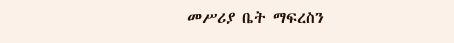መሥሪያ ቤት ማፍረስን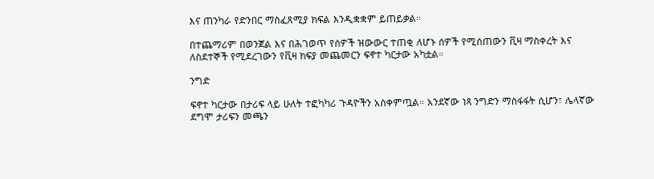እና ጠንካራ የድንበር ማስፈጸሚያ ክፍል እንዲቋቋም ይጠይቃል።

በተጨማሪም በወንጀል እና በሕገወጥ የሰዎች ዝውውር ተጠቂ ለሆኑ ሰዎች የሚሰጠውን ቪዛ ማስቀረት እና ለስደተኞች የሚደረገውን የቪዛ ክፍያ መጨመርን ፍኖተ ካርታው አካቷል።

ንግድ

ፍኖተ ካርታው በታሪፍ ላይ ሁለት ተፎካካሪ ጉዳዮችን አስቀምጧል። አንደኛው ነጻ ንግድን ማስፋፋት ሲሆን፣ ሌላኛው ደግሞ ታሪፍን መጫን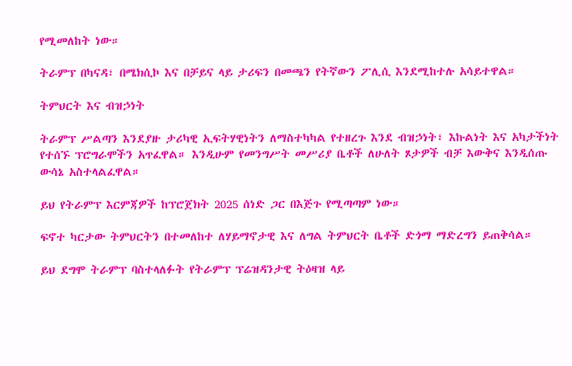የሚመለከት ነው።

ትራምፕ በካናዳ፣ በሜክሲኮ እና በቻይና ላይ ታሪፍን በመጫን የትኛውን ፖሊሲ እንደሚከተሉ አሳይተዋል።

ትምህርት እና ብዝኃነት

ትራምፕ ሥልጣን እንደያዙ ታሪካዊ ኢፍትሃዊነትን ለማስተካካል የተዘረጉ እንደ ብዝኃነት፣ እኩልነት እና አካታችነት የተሰኙ ፕሮግራሞችን አጥፈዋል። እንዲሁም የመንግሥት መሥሪያ ቤቶች ለሁለት ጾታዎች ብቻ እውቅና እንዲሰጡ ውሳኔ አስተላልፈዋል።

ይህ የትራምፕ እርምጃዎች ከፕሮጀክት 2025 ሰነድ ጋር በእጅጉ የሚጣጣም ነው።

ፍኖተ ካርታው ትምህርትን በተመለከተ ለሃይማኖታዊ እና ለግል ትምህርት ቤቶች ድጎማ ማድረግን ይጠቅሳል።

ይህ ደግሞ ትራምፕ ባስተላለፉት የትራምፕ ፕሬዝዳንታዊ ትዕዛዝ ላይ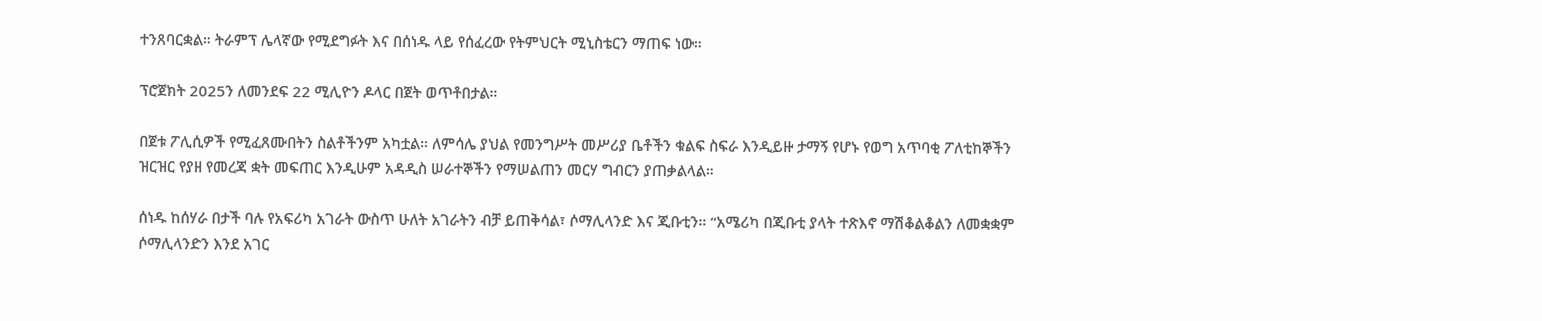ተንጸባርቋል። ትራምፕ ሌላኛው የሚደግፉት እና በሰነዱ ላይ የሰፈረው የትምህርት ሚኒስቴርን ማጠፍ ነው።

ፕሮጀክት 2025ን ለመንደፍ 22 ሚሊዮን ዶላር በጀት ወጥቶበታል።

በጀቱ ፖሊሲዎች የሚፈጸሙበትን ስልቶችንም አካቷል። ለምሳሌ ያህል የመንግሥት መሥሪያ ቤቶችን ቁልፍ ስፍራ እንዲይዙ ታማኝ የሆኑ የወግ አጥባቂ ፖለቲከኞችን ዝርዝር የያዘ የመረጃ ቋት መፍጠር እንዲሁም አዳዲስ ሠራተኞችን የማሠልጠን መርሃ ግብርን ያጠቃልላል።

ሰነዱ ከሰሃራ በታች ባሉ የአፍሪካ አገራት ውስጥ ሁለት አገራትን ብቻ ይጠቅሳል፣ ሶማሊላንድ እና ጂቡቲን። “አሜሪካ በጂቡቲ ያላት ተጽእኖ ማሽቆልቆልን ለመቋቋም ሶማሊላንድን እንደ አገር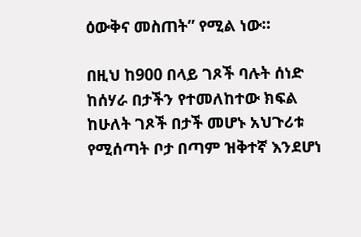ዕውቅና መስጠት” የሚል ነው።

በዚህ ከ900 በላይ ገጾች ባሉት ሰነድ ከሰሃራ በታችን የተመለከተው ክፍል ከሁለት ገጾች በታች መሆኑ አህጉሪቱ የሚሰጣት ቦታ በጣም ዝቅተኛ እንደሆነ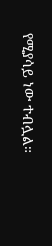የሚያሳይ ነው ተብሏል።